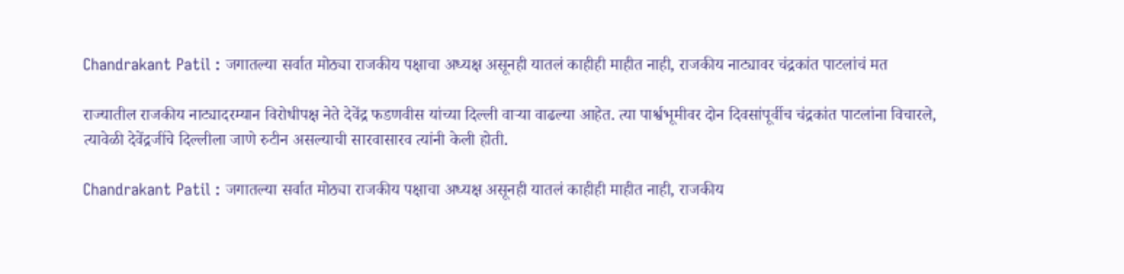Chandrakant Patil : जगातल्या सर्वात मोठ्या राजकीय पक्षाचा अध्यक्ष असूनही यातलं काहीही माहीत नाही, राजकीय नाट्यावर चंद्रकांत पाटलांचं मत

राज्यातील राजकीय नाट्यादरम्यान विरोधीपक्ष नेते देवेंद्र फडणवीस यांच्या दिल्ली वाऱ्या वाढल्या आहेत. त्या पार्श्वभूमीवर दोन दिवसांपूर्वीच चंद्रकांत पाटलांना विचारले, त्यावेळी देवेंद्रजींचे दिल्लीला जाणे रुटीन असल्याची सारवासारव त्यांनी केली होती.

Chandrakant Patil : जगातल्या सर्वात मोठ्या राजकीय पक्षाचा अध्यक्ष असूनही यातलं काहीही माहीत नाही, राजकीय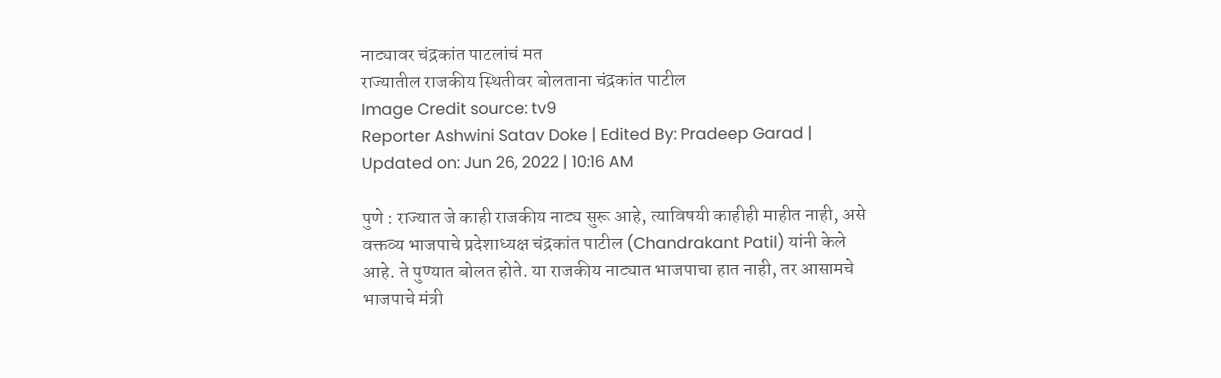नाट्यावर चंद्रकांत पाटलांचं मत
राज्यातील राजकीय स्थितीवर बोलताना चंद्रकांत पाटील
Image Credit source: tv9
Reporter Ashwini Satav Doke | Edited By: Pradeep Garad | Updated on: Jun 26, 2022 | 10:16 AM

पुणे : राज्यात जे काही राजकीय नाट्य सुरू आहे, त्याविषयी काहीही माहीत नाही, असे वक्तव्य भाजपाचे प्रदेशाध्यक्ष चंद्रकांत पाटील (Chandrakant Patil) यांनी केले आहे. ते पुण्यात बोलत होते. या राजकीय नाट्यात भाजपाचा हात नाही, तर आसामचे भाजपाचे मंत्री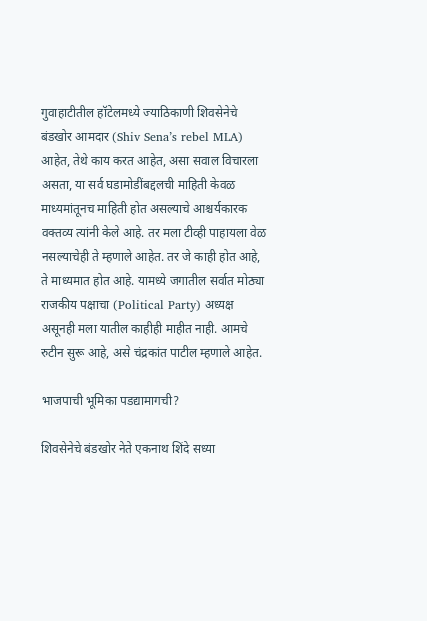गुवाहाटीतील हॉटेलमध्ये ज्याठिकाणी शिवसेनेचे बंडखोर आमदार (Shiv Sena’s rebel MLA) आहेत, तेथे काय करत आहेत, असा सवाल विचारला असता, या सर्व घडामोडींबद्दलची माहिती केवळ माध्यमांतूनच माहिती होत असल्याचे आश्चर्यकारक वक्तव्य त्यांनी केले आहे. तर मला टीव्ही पाहायला वेळ नसल्याचेही ते म्हणाले आहेत. तर जे काही होत आहे, ते माध्यमात होत आहे. यामध्ये जगातील सर्वात मोठ्या राजकीय पक्षाचा (Political Party) अध्यक्ष असूनही मला यातील काहीही माहीत नाही. आमचे रुटीन सुरू आहे, असे चंद्रकांत पाटील म्हणाले आहेत.

भाजपाची भूमिका पडद्यामागची?

शिवसेनेचे बंडखोर नेते एकनाथ शिंदे सध्या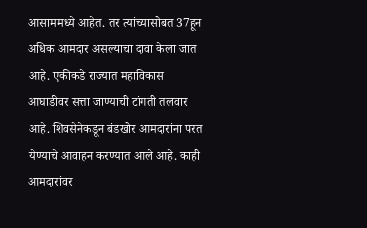आसाममध्ये आहेत. तर त्यांच्यासोबत 37हून अधिक आमदार असल्याचा दावा केला जात आहे. एकीकडे राज्यात महाविकास आघाडीवर सत्ता जाण्याची टांगती तलवार आहे. शिवसेनेकडून बंडखोर आमदारांना परत येण्याचे आवाहन करण्यात आले आहे. काही आमदारांवर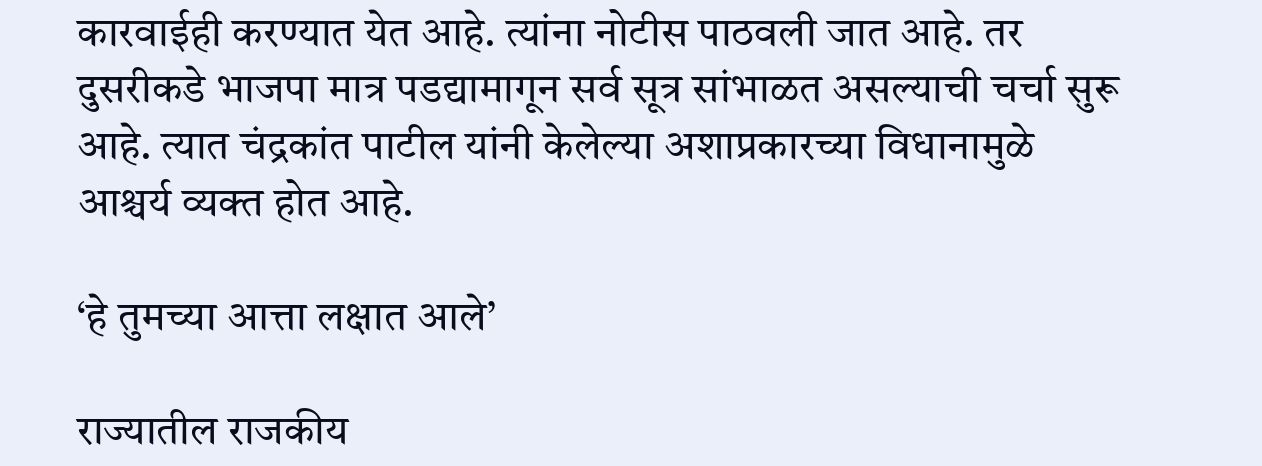कारवाईही करण्यात येत आहे. त्यांना नोटीस पाठवली जात आहे. तर दुसरीकडे भाजपा मात्र पडद्यामागून सर्व सूत्र सांभाळत असल्याची चर्चा सुरू आहे. त्यात चंद्रकांत पाटील यांनी केलेल्या अशाप्रकारच्या विधानामुळे आश्चर्य व्यक्त होत आहे.

‘हे तुमच्या आत्ता लक्षात आले’

राज्यातील राजकीय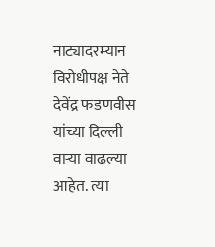नाट्यादरम्यान विरोधीपक्ष नेते देवेंद्र फडणवीस यांच्या दिल्ली वाऱ्या वाढल्या आहेत. त्या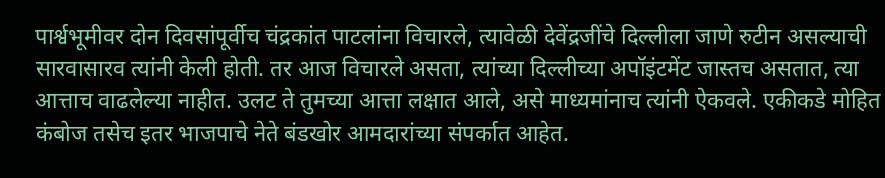पार्श्वभूमीवर दोन दिवसांपूर्वीच चंद्रकांत पाटलांना विचारले, त्यावेळी देवेंद्रजींचे दिल्लीला जाणे रुटीन असल्याची सारवासारव त्यांनी केली होती. तर आज विचारले असता, त्यांच्या दिल्लीच्या अपॉइंटमेंट जास्तच असतात, त्या आत्ताच वाढलेल्या नाहीत. उलट ते तुमच्या आत्ता लक्षात आले, असे माध्यमांनाच त्यांनी ऐकवले. एकीकडे मोहित कंबोज तसेच इतर भाजपाचे नेते बंडखोर आमदारांच्या संपर्कात आहेत.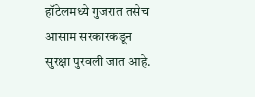हॉटेलमध्ये गुजरात तसेच आसाम सरकारकडून सुरक्षा पुरवली जात आहे.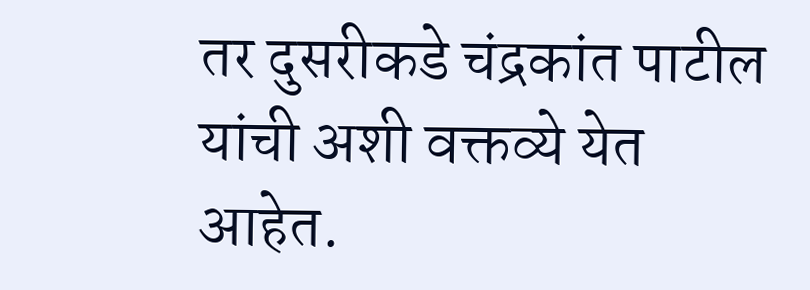तर दुसरीकडे चंद्रकांत पाटील यांची अशी वक्तव्ये येत आहेत.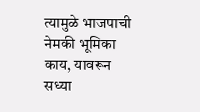त्यामुळे भाजपाची नेमकी भूमिका काय, यावरून सध्या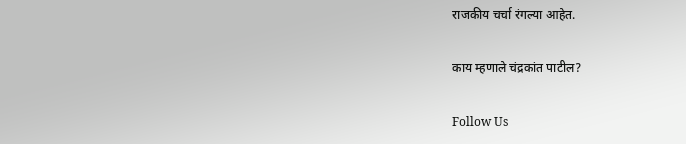राजकीय चर्चा रंगल्या आहेत.

काय म्हणाले चंद्रकांत पाटील?

Follow Us